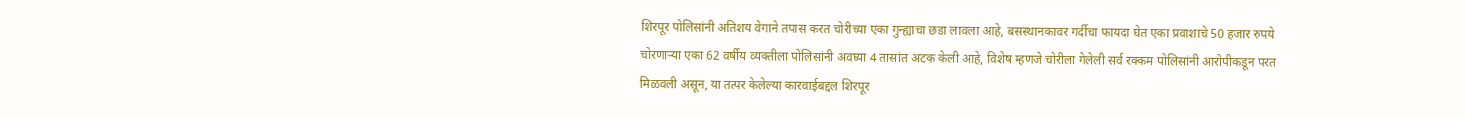शिरपूर पोलिसांनी अतिशय वेगाने तपास करत चोरीच्या एका गुन्ह्याचा छडा लावला आहे, बसस्थानकावर गर्दीचा फायदा घेत एका प्रवाशाचे 50 हजार रुपये चोरणाऱ्या एका 62 वर्षीय व्यक्तीला पोलिसांनी अवघ्या 4 तासांत अटक केली आहे, विशेष म्हणजे चोरीला गेलेली सर्व रक्कम पोलिसांनी आरोपीकडून परत मिळवली असून, या तत्पर केलेल्या कारवाईबद्दल शिरपूर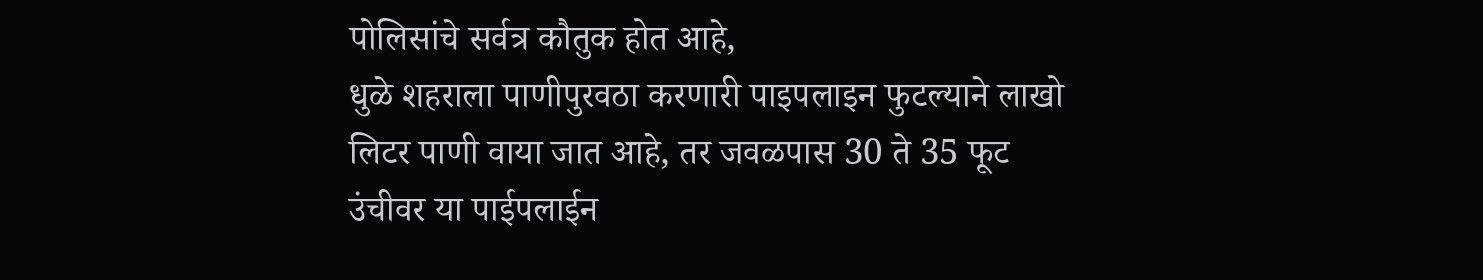पोलिसांचे सर्वत्र कौतुक होत आहे,
धुळे शहराला पाणीपुरवठा करणारी पाइपलाइन फुटल्याने लाखो लिटर पाणी वाया जात आहे, तर जवळपास 30 ते 35 फूट उंचीवर या पाईपलाईन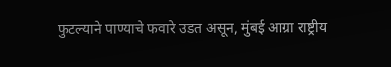फुटल्याने पाण्याचे फवारे उडत असून, मुंबई आग्रा राष्ट्रीय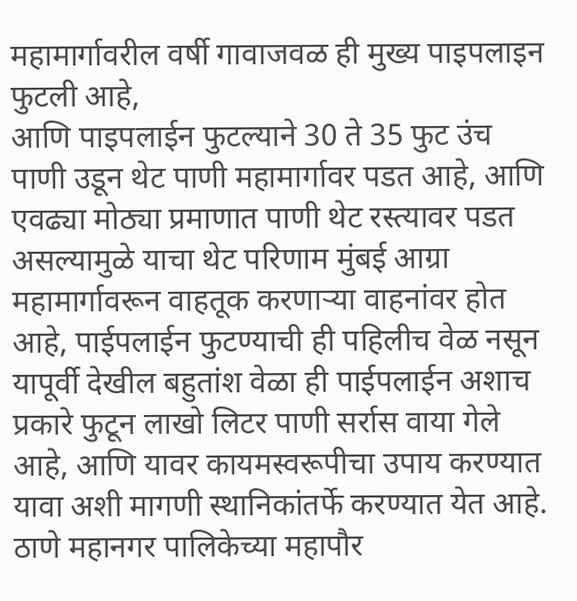महामार्गावरील वर्षी गावाजवळ ही मुख्य पाइपलाइन फुटली आहे,
आणि पाइपलाईन फुटल्याने 30 ते 35 फुट उंच पाणी उडून थेट पाणी महामार्गावर पडत आहे, आणि एवढ्या मोठ्या प्रमाणात पाणी थेट रस्त्यावर पडत असल्यामुळे याचा थेट परिणाम मुंबई आग्रा महामार्गावरून वाहतूक करणाऱ्या वाहनांवर होत आहे, पाईपलाईन फुटण्याची ही पहिलीच वेळ नसून यापूर्वी देखील बहुतांश वेळा ही पाईपलाईन अशाच प्रकारे फुटून लाखो लिटर पाणी सर्रास वाया गेले आहे, आणि यावर कायमस्वरूपीचा उपाय करण्यात यावा अशी मागणी स्थानिकांतर्फे करण्यात येत आहे.
ठाणे महानगर पालिकेच्या महापौर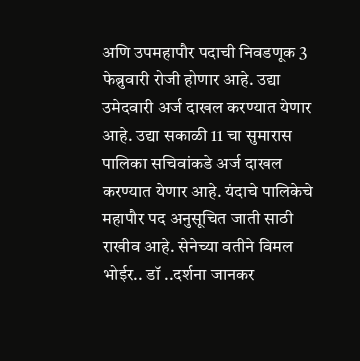अणि उपमहापौर पदाची निवडणूक 3 फेब्रुवारी रोजी होणार आहे. उद्या उमेदवारी अर्ज दाखल करण्यात येणार आहे. उद्या सकाळी 11 चा सुमारास पालिका सचिवांकडे अर्ज दाखल करण्यात येणार आहे. यंदाचे पालिकेचे महापौर पद अनुसूचित जाती साठी राखीव आहे. सेनेच्या वतीने विमल भोईर.. डॉ ..दर्शना जानकर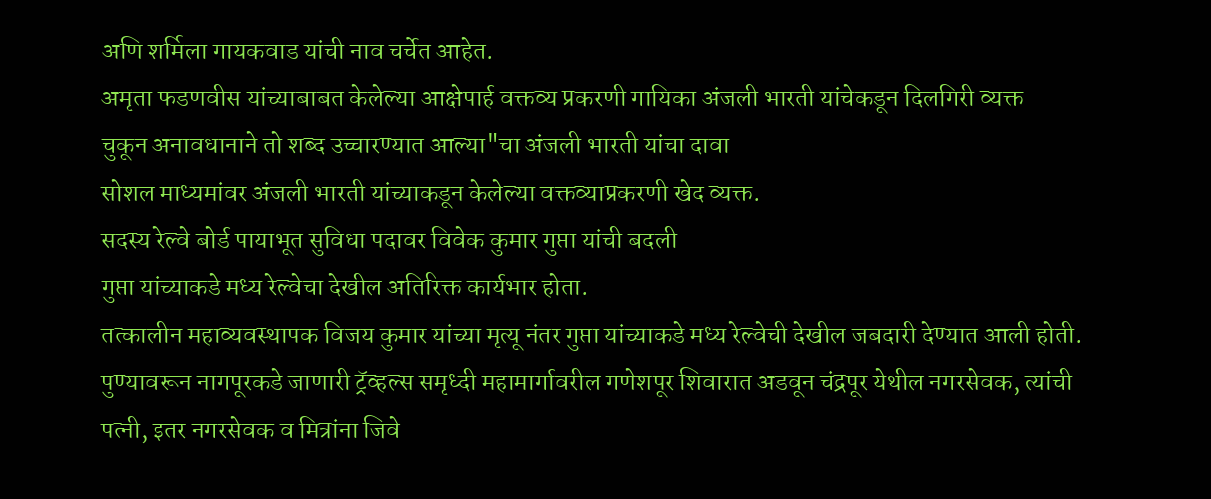अणि शर्मिला गायकवाड यांची नाव चर्चेत आहेत.
अमृता फडणवीस यांच्याबाबत केलेल्या आक्षेपार्ह वक्तव्य प्रकरणी गायिका अंजली भारती यांचेकडून दिलगिरी व्यक्त
चुकून अनावधानाने तो शब्द उच्चारण्यात आल्या"चा अंजली भारती यांचा दावा
सोशल माध्यमांवर अंजली भारती यांच्याकडून केलेल्या वक्तव्याप्रकरणी खेद व्यक्त.
सदस्य रेल्वे बोर्ड पायाभूत सुविधा पदावर विवेक कुमार गुप्ता यांची बदली
गुप्ता यांच्याकडे मध्य रेल्वेचा देखील अतिरिक्त कार्यभार होता.
तत्कालीन महाव्यवस्थापक विजय कुमार यांच्या मृत्यू नंतर गुप्ता यांच्याकडे मध्य रेल्वेची देखील जबदारी देण्यात आली होती.
पुण्यावरून नागपूरकडे जाणारी ट्रॅव्हल्स समृध्दी महामार्गावरील गणेशपूर शिवारात अडवून चंद्रपूर येथील नगरसेवक, त्यांची पत्नी, इतर नगरसेवक व मित्रांना जिवे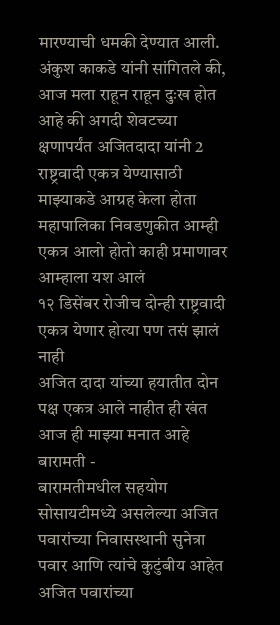मारण्याची धमकी देण्यात आली.
अंकुश काकडे यांनी सांगितले की, आज मला राहून राहून दुःख होत आहे की अगदी शेवटच्या क्षणापर्यंत अजितदादा यांनी 2 राष्ट्रवादी एकत्र येण्यासाठी माझ्याकडे आग्रह केला होता
महापालिका निवडणुकीत आम्ही एकत्र आलो होतो काही प्रमाणावर आम्हाला यश आलं
१२ डिसेंबर रोजीच दोन्ही राष्ट्रवादी एकत्र येणार होत्या पण तसं झालं नाही
अजित दादा यांच्या हयातीत दोन पक्ष एकत्र आले नाहीत ही खंत आज ही माझ्या मनात आहे
बारामती -
बारामतीमधील सहयोग सोसायटीमध्ये असलेल्या अजित पवारांच्या निवासस्थानी सुनेत्रा पवार आणि त्यांचे कुटुंबीय आहेत
अजित पवारांच्या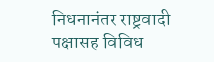निधनानंतर राष्ट्रवादी पक्षासह विविध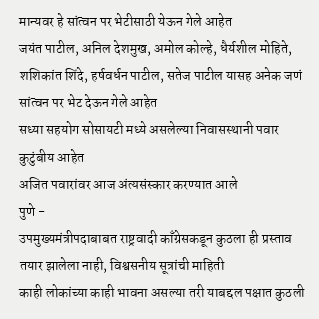मान्यवर हे सांत्वन पर भेटीसाठी येऊन गेले आहेत
जयंत पाटील, अनिल देशमुख, अमोल कोल्हे, धैर्यशील मोहिते, शशिकांत शिंदे, हर्षवर्धन पाटील, सतेज पाटील यासह अनेक जणं सांत्वन पर भेट देऊन गेले आहेत
सध्या सहयोग सोसायटी मध्ये असलेल्या निवासस्थानी पवार कुटुंबीय आहेत
अजित पवारांवर आज अंत्यसंस्कार करण्यात आले
पुणे -
उपमुख्यमंत्रीपदाबाबत राष्ट्रवादी काँग्रेसकडून कुठला ही प्रस्ताव तयार झालेला नाही, विश्वसनीय सूत्रांची माहिती
काही लोकांच्या काही भावना असल्या तरी याबद्दल पक्षात कुठली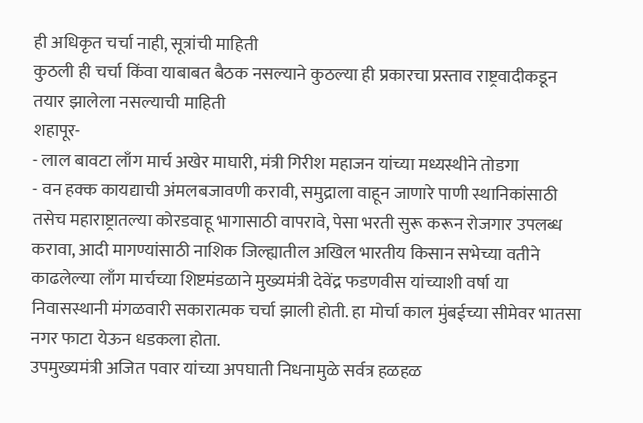ही अधिकृत चर्चा नाही, सूत्रांची माहिती
कुठली ही चर्चा किंवा याबाबत बैठक नसल्याने कुठल्या ही प्रकारचा प्रस्ताव राष्ट्रवादीकडून तयार झालेला नसल्याची माहिती
शहापूर-
- लाल बावटा लाँग मार्च अखेर माघारी, मंत्री गिरीश महाजन यांच्या मध्यस्थीने तोडगा
- वन हक्क कायद्याची अंमलबजावणी करावी, समुद्राला वाहून जाणारे पाणी स्थानिकांसाठी तसेच महाराष्ट्रातल्या कोरडवाहू भागासाठी वापरावे, पेसा भरती सुरू करून रोजगार उपलब्ध करावा, आदी मागण्यांसाठी नाशिक जिल्ह्यातील अखिल भारतीय किसान सभेच्या वतीने काढलेल्या लाँग मार्चच्या शिष्टमंडळाने मुख्यमंत्री देवेंद्र फडणवीस यांच्याशी वर्षा या निवासस्थानी मंगळवारी सकारात्मक चर्चा झाली होती. हा मोर्चा काल मुंबईच्या सीमेवर भातसा नगर फाटा येऊन धडकला होता.
उपमुख्यमंत्री अजित पवार यांच्या अपघाती निधनामुळे सर्वत्र हळहळ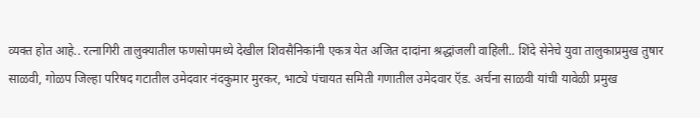व्यक्त होत आहे.. रत्नागिरी तालुक्यातील फणसोपमध्ये देखील शिवसैनिकांनी एकत्र येत अजित दादांना श्रद्धांजली वाहिली.. शिंदे सेनेचे युवा तालुकाप्रमुख तुषार साळवी, गोळप जिल्हा परिषद गटातील उमेदवार नंदकुमार मुरकर, भाट्ये पंचायत समिती गणातील उमेदवार ऍड. अर्चना साळवी यांची यावेळी प्रमुख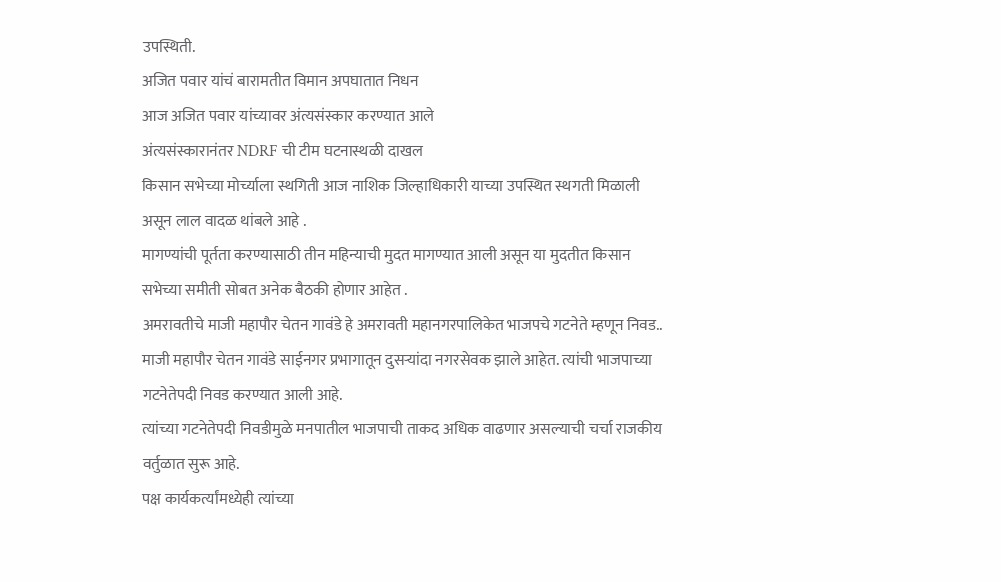उपस्थिती.
अजित पवार यांचं बारामतीत विमान अपघातात निधन
आज अजित पवार यांच्यावर अंत्यसंस्कार करण्यात आले
अंत्यसंस्कारानंतर NDRF ची टीम घटनास्थळी दाखल
किसान सभेच्या मोर्च्याला स्थगिती आज नाशिक जिल्हाधिकारी याच्या उपस्थित स्थगती मिळाली असून लाल वादळ थांबले आहे .
मागण्यांची पूर्तता करण्यासाठी तीन महिन्याची मुदत मागण्यात आली असून या मुदतीत किसान सभेच्या समीती सोबत अनेक बैठकी होणार आहेत .
अमरावतीचे माजी महापौर चेतन गावंडे हे अमरावती महानगरपालिकेत भाजपचे गटनेते म्हणून निवड..
माजी महापौर चेतन गावंडे साईनगर प्रभागातून दुसऱ्यांदा नगरसेवक झाले आहेत. त्यांची भाजपाच्या गटनेतेपदी निवड करण्यात आली आहे.
त्यांच्या गटनेतेपदी निवडीमुळे मनपातील भाजपाची ताकद अधिक वाढणार असल्याची चर्चा राजकीय वर्तुळात सुरू आहे.
पक्ष कार्यकर्त्यांमध्येही त्यांच्या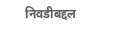निवडीबद्दल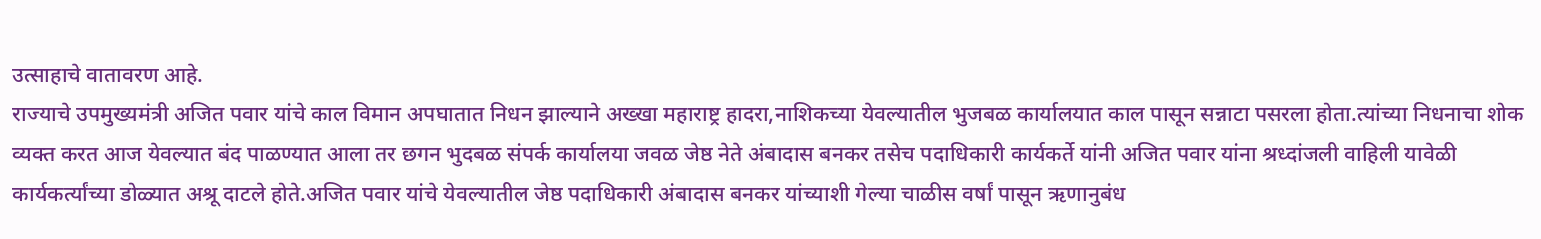उत्साहाचे वातावरण आहे.
राज्याचे उपमुख्यमंत्री अजित पवार यांचे काल विमान अपघातात निधन झाल्याने अख्खा महाराष्ट्र हादरा,नाशिकच्या येवल्यातील भुजबळ कार्यालयात काल पासून सन्नाटा पसरला होता.त्यांच्या निधनाचा शोक व्यक्त करत आज येवल्यात बंद पाळण्यात आला तर छगन भुदबळ संपर्क कार्यालया जवळ जेष्ठ नेते अंबादास बनकर तसेच पदाधिकारी कार्यकर्ते यांनी अजित पवार यांना श्रध्दांजली वाहिली यावेळी कार्यकर्त्यांच्या डोळ्यात अश्रू दाटले होते.अजित पवार यांचे येवल्यातील जेष्ठ पदाधिकारी अंबादास बनकर यांच्याशी गेल्या चाळीस वर्षां पासून ऋणानुबंध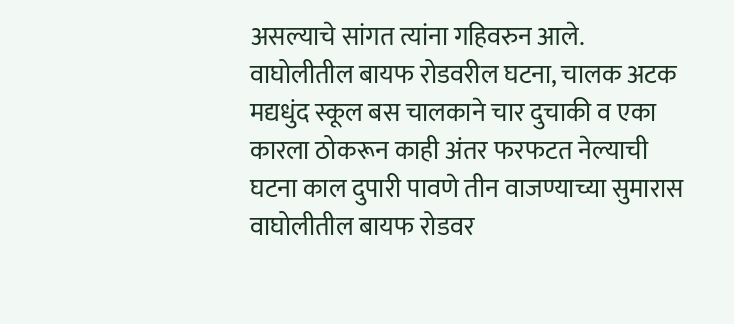असल्याचे सांगत त्यांना गहिवरुन आले.
वाघोलीतील बायफ रोडवरील घटना, चालक अटक
मद्यधुंद स्कूल बस चालकाने चार दुचाकी व एका कारला ठोकरून काही अंतर फरफटत नेल्याची घटना काल दुपारी पावणे तीन वाजण्याच्या सुमारास वाघोलीतील बायफ रोडवर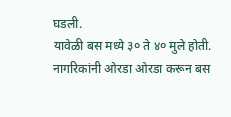घडली.
यावेळी बस मध्ये ३० ते ४० मुले होती. नागरिकांनी ओरडा ओरडा करून बस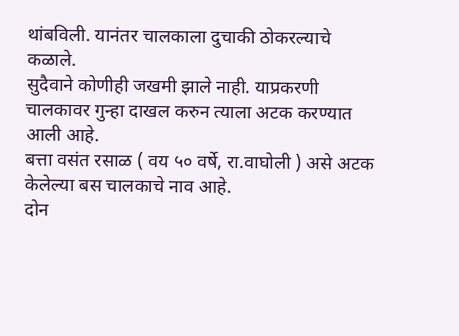थांबविली. यानंतर चालकाला दुचाकी ठोकरल्याचे कळाले.
सुदैवाने कोणीही जखमी झाले नाही. याप्रकरणी चालकावर गुन्हा दाखल करुन त्याला अटक करण्यात आली आहे.
बत्ता वसंत रसाळ ( वय ५० वर्षे, रा.वाघोली ) असे अटक केलेल्या बस चालकाचे नाव आहे.
दोन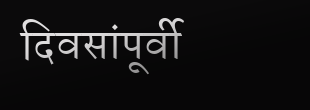दिवसांपूर्वी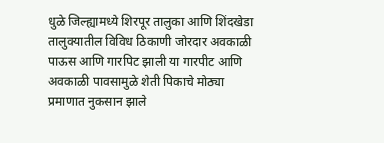धुळे जिल्ह्यामध्ये शिरपूर तालुका आणि शिंदखेडा तालुक्यातील विविध ठिकाणी जोरदार अवकाळी पाऊस आणि गारपिट झाली या गारपीट आणि अवकाळी पावसामुळे शेती पिकाचे मोठ्या प्रमाणात नुकसान झाले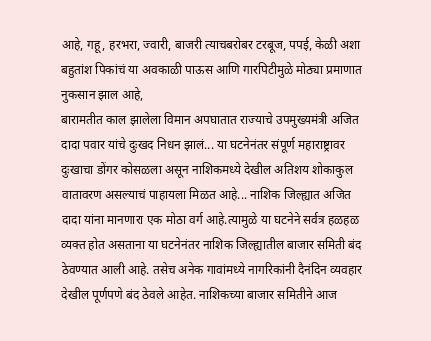आहे, गहू, हरभरा, ज्वारी, बाजरी त्याचबरोबर टरबूज, पपई, केळी अशा बहुतांश पिकांचं या अवकाळी पाऊस आणि गारपिटीमुळे मोठ्या प्रमाणात नुकसान झाल आहे,
बारामतीत काल झालेला विमान अपघातात राज्याचे उपमुख्यमंत्री अजित दादा पवार यांचे दुःखद निधन झालं... या घटनेनंतर संपूर्ण महाराष्ट्रावर दुःखाचा डोंगर कोसळला असून नाशिकमध्ये देखील अतिशय शोकाकुल वातावरण असल्याचं पाहायला मिळत आहे... नाशिक जिल्ह्यात अजित दादा यांना मानणारा एक मोठा वर्ग आहे.त्यामुळे या घटनेने सर्वत्र हळहळ व्यक्त होत असताना या घटनेनंतर नाशिक जिल्ह्यातील बाजार समिती बंद ठेवण्यात आली आहे. तसेच अनेक गावांमध्ये नागरिकांनी दैनंदिन व्यवहार देखील पूर्णपणे बंद ठेवले आहेत. नाशिकच्या बाजार समितीने आज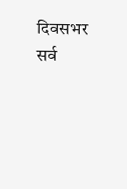दिवसभर सर्व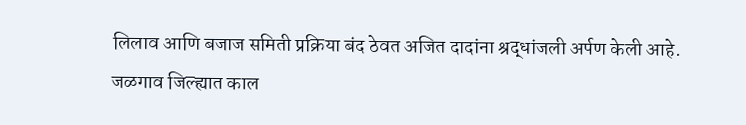लिलाव आणि बजाज समिती प्रक्रिया बंद ठेवत अजित दादांना श्रद्धांजली अर्पण केली आहे.
जळगाव जिल्ह्यात काल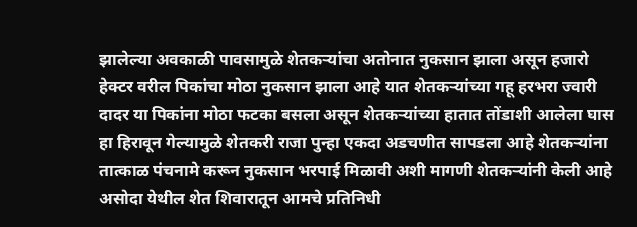झालेल्या अवकाळी पावसामुळे शेतकऱ्यांचा अतोनात नुकसान झाला असून हजारो हेक्टर वरील पिकांचा मोठा नुकसान झाला आहे यात शेतकऱ्यांच्या गहू हरभरा ज्वारी दादर या पिकांना मोठा फटका बसला असून शेतकऱ्यांच्या हातात तोंडाशी आलेला घास हा हिरावून गेल्यामुळे शेतकरी राजा पुन्हा एकदा अडचणीत सापडला आहे शेतकऱ्यांना तात्काळ पंचनामे करून नुकसान भरपाई मिळावी अशी मागणी शेतकऱ्यांनी केली आहे असोदा येथील शेत शिवारातून आमचे प्रतिनिधी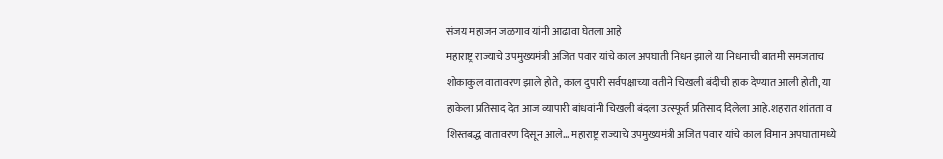संजय महाजन जळगाव यांनी आढावा घेतला आहे
महाराष्ट्र राज्याचे उपमुख्यमंत्री अजित पवार यांचे काल अपघाती निधन झाले या निधनाची बातमी समजताच शोकाकुल वातावरण झाले होते, काल दुपारी सर्वपक्षाच्या वतीने चिखली बंदीची हाक देण्यात आली होती, या हाकेला प्रतिसाद देत आज व्यापारी बांधवांनी चिखली बंदला उत्स्फूर्त प्रतिसाद दिलेला आहे.शहरात शांतता व शिस्तबद्ध वातावरण दिसून आले... महाराष्ट्र राज्याचे उपमुख्यमंत्री अजित पवार यांचे काल विमान अपघातामध्ये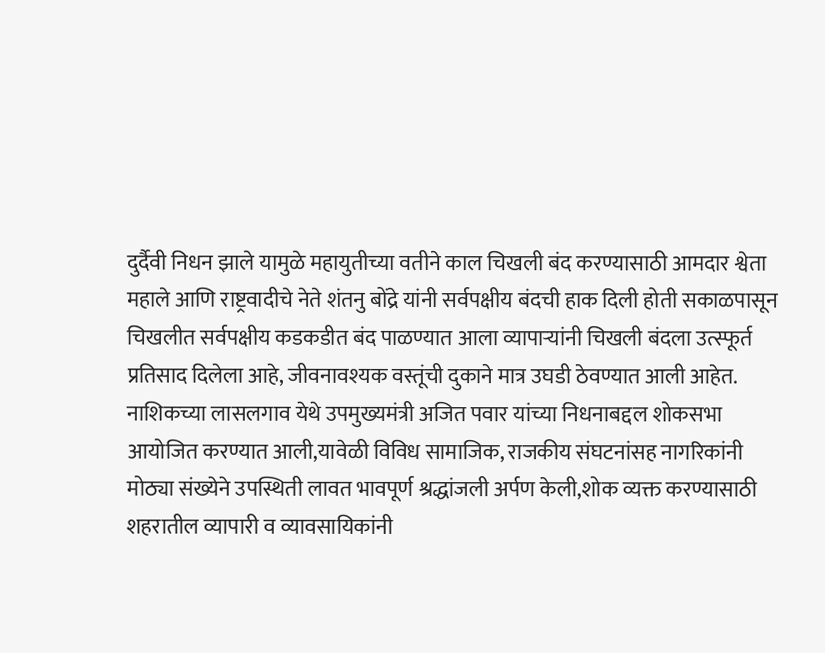दुर्दैवी निधन झाले यामुळे महायुतीच्या वतीने काल चिखली बंद करण्यासाठी आमदार श्वेता महाले आणि राष्ट्रवादीचे नेते शंतनु बोंद्रे यांनी सर्वपक्षीय बंदची हाक दिली होती सकाळपासून चिखलीत सर्वपक्षीय कडकडीत बंद पाळण्यात आला व्यापाऱ्यांनी चिखली बंदला उत्स्फूर्त प्रतिसाद दिलेला आहे, जीवनावश्यक वस्तूंची दुकाने मात्र उघडी ठेवण्यात आली आहेत.
नाशिकच्या लासलगाव येथे उपमुख्यमंत्री अजित पवार यांच्या निधनाबद्दल शोकसभा आयोजित करण्यात आली,यावेळी विविध सामाजिक, राजकीय संघटनांसह नागरिकांनी मोठ्या संख्येने उपस्थिती लावत भावपूर्ण श्रद्धांजली अर्पण केली,शोक व्यक्त करण्यासाठी शहरातील व्यापारी व व्यावसायिकांनी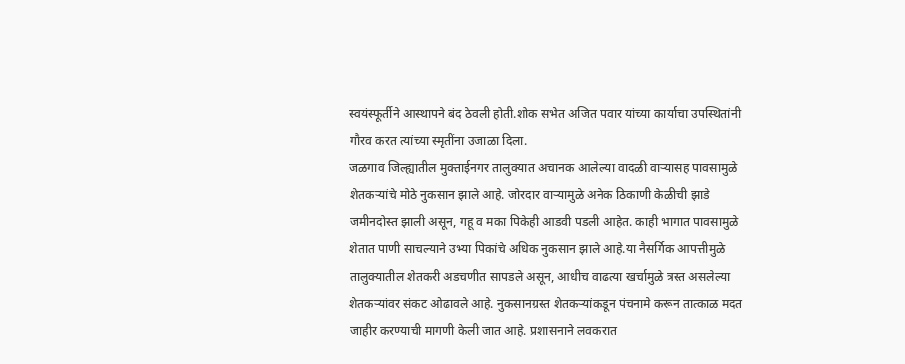स्वयंस्फूर्तीने आस्थापने बंद ठेवली होती.शोक सभेत अजित पवार यांच्या कार्याचा उपस्थितांनी गौरव करत त्यांच्या स्मृतींना उजाळा दिला.
जळगाव जिल्ह्यातील मुक्ताईनगर तालुक्यात अचानक आलेल्या वादळी वाऱ्यासह पावसामुळे शेतकऱ्यांचे मोठे नुकसान झाले आहे. जोरदार वाऱ्यामुळे अनेक ठिकाणी केळीची झाडे जमीनदोस्त झाली असून, गहू व मका पिकेही आडवी पडली आहेत. काही भागात पावसामुळे शेतात पाणी साचल्याने उभ्या पिकांचे अधिक नुकसान झाले आहे.या नैसर्गिक आपत्तीमुळे तालुक्यातील शेतकरी अडचणीत सापडले असून, आधीच वाढत्या खर्चामुळे त्रस्त असलेल्या शेतकऱ्यांवर संकट ओढावले आहे. नुकसानग्रस्त शेतकऱ्यांकडून पंचनामे करून तात्काळ मदत जाहीर करण्याची मागणी केली जात आहे. प्रशासनाने लवकरात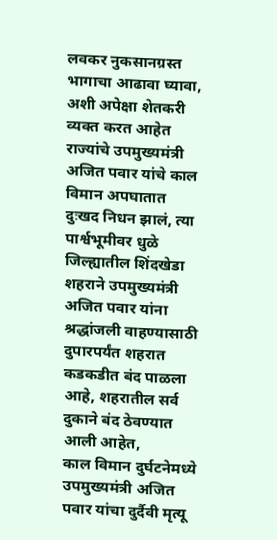लवकर नुकसानग्रस्त भागाचा आढावा घ्यावा, अशी अपेक्षा शेतकरी व्यक्त करत आहेत
राज्यांचे उपमुख्यमंत्री अजित पवार यांचे काल विमान अपघातात दुःखद निधन झालं, त्या पार्श्वभूमीवर धुळे जिल्ह्यातील शिंदखेडा शहराने उपमुख्यमंत्री अजित पवार यांना श्रद्धांजली वाहण्यासाठी दुपारपर्यंत शहरात कडकडीत बंद पाळला आहे, शहरातील सर्व दुकाने बंद ठेवण्यात आली आहेत,
काल विमान दुर्घटनेमध्ये उपमुख्यमंत्री अजित पवार यांचा दुर्दैवी मृत्यू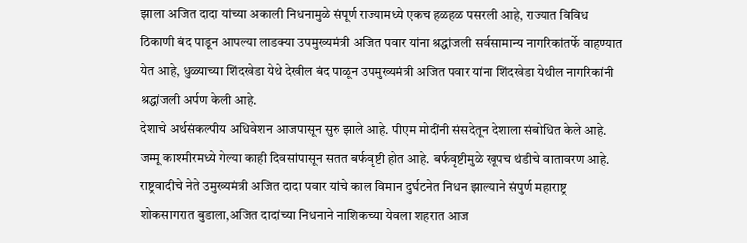झाला अजित दादा यांच्या अकाली निधनामुळे संपूर्ण राज्यामध्ये एकच हळहळ पसरली आहे, राज्यात विविध ठिकाणी बंद पाडून आपल्या लाडक्या उपमुख्यमंत्री अजित पवार यांना श्रद्धांजली सर्वसामान्य नागरिकांतर्फे वाहण्यात येत आहे, धुळ्याच्या शिंदखेडा येथे देखील बंद पाळून उपमुख्यमंत्री अजित पवार यांना शिंदखेडा येथील नागरिकांनी श्रद्धांजली अर्पण केली आहे.
देशाचे अर्थसंकल्पीय अधिवेशन आजपासून सुरु झाले आहे. पीएम मोदींनी संसदेतून देशाला संबोधित केले आहे.
जम्मू काश्मीरमध्ये गेल्या काही दिवसांपासून सतत बर्फवृष्टी होत आहे. बर्फवृष्टीमुळे खूपच थंडीचे वातावरण आहे.
राष्ट्रवादीचे नेते उमुख्यमंत्री अजित दादा पवार यांचे काल विमान दुर्घटनेत निधन झाल्याने संपुर्ण महाराष्ट्र शोकसागरात बुडाला,अजित दादांच्या निधनाने नाशिकच्या येवला शहरात आज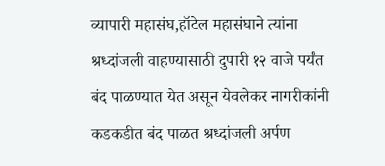व्यापारी महासंघ,हॉटेल महासंघाने त्यांना श्रध्दांजली वाहण्यासाठी दुपारी १२ वाजे पर्यंत बंद पाळण्यात येत असून येवलेकर नागरीकांनी कडकडीत बंद पाळत श्रध्दांजली अर्पण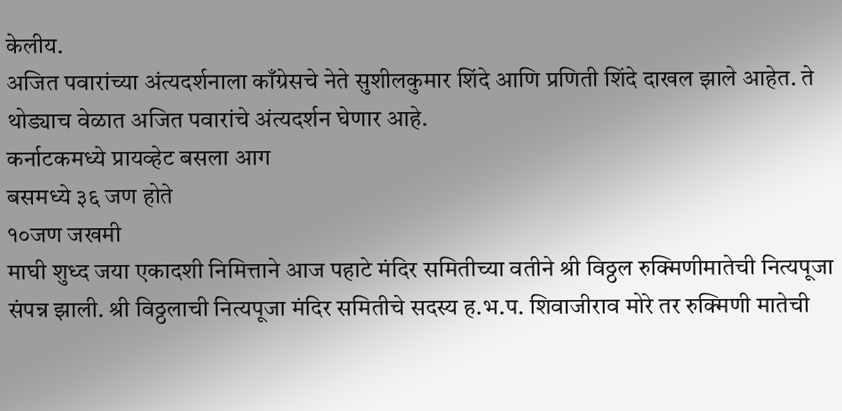केलीय.
अजित पवारांच्या अंत्यदर्शनाला काँग्रेसचे नेते सुशीलकुमार शिंदे आणि प्रणिती शिंदे दाखल झाले आहेत. ते थोड्याच वेळात अजित पवारांचे अंत्यदर्शन घेणार आहे.
कर्नाटकमध्ये प्रायव्हेट बसला आग
बसमध्ये ३६ जण होते
१०जण जखमी
माघी शुध्द जया एकादशी निमित्ताने आज पहाटे मंदिर समितीच्या वतीने श्री विठ्ठल रुक्मिणीमातेची नित्यपूजा संपन्न झाली. श्री विठ्ठलाची नित्यपूजा मंदिर समितीचे सदस्य ह.भ.प. शिवाजीराव मोरे तर रुक्मिणी मातेची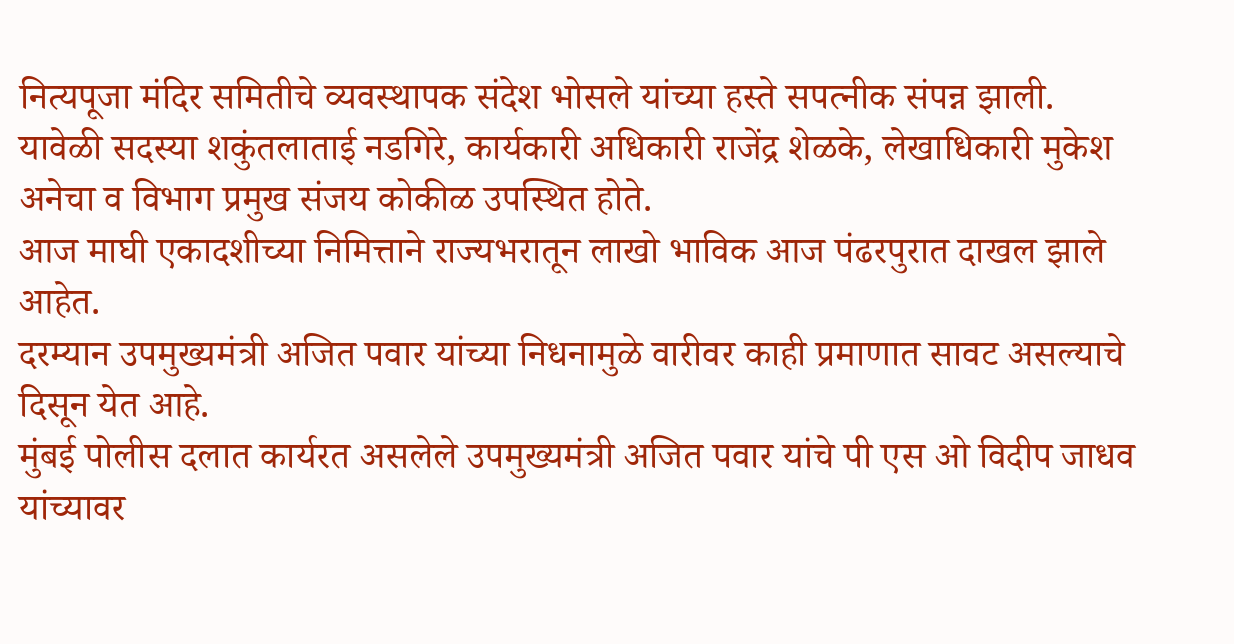नित्यपूजा मंदिर समितीचे व्यवस्थापक संदेश भोसले यांच्या हस्ते सपत्नीक संपन्न झाली. यावेळी सदस्या शकुंतलाताई नडगिरे, कार्यकारी अधिकारी राजेंद्र शेळके, लेखाधिकारी मुकेश अनेचा व विभाग प्रमुख संजय कोकीळ उपस्थित होते.
आज माघी एकादशीच्या निमित्ताने राज्यभरातून लाखो भाविक आज पंढरपुरात दाखल झाले आहेत.
दरम्यान उपमुख्यमंत्री अजित पवार यांच्या निधनामुळे वारीवर काही प्रमाणात सावट असल्याचे दिसून येत आहे.
मुंबई पोलीस दलात कार्यरत असलेले उपमुख्यमंत्री अजित पवार यांचे पी एस ओ विदीप जाधव यांच्यावर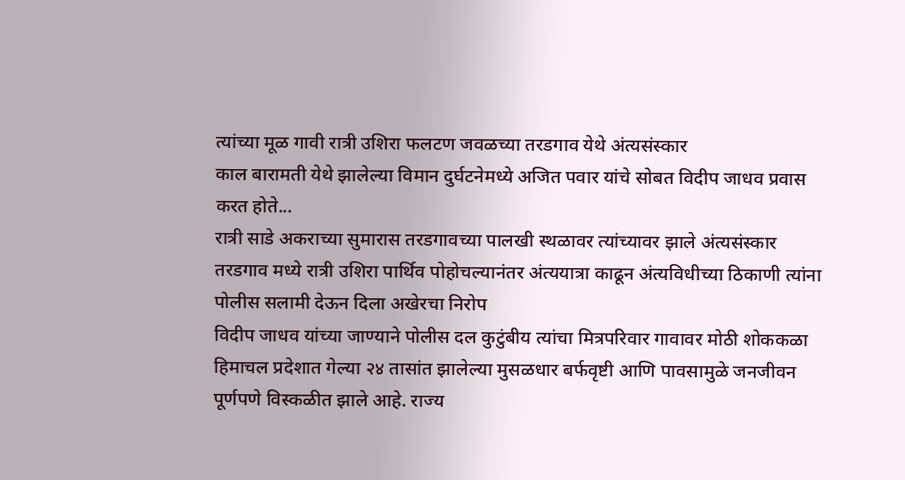त्यांच्या मूळ गावी रात्री उशिरा फलटण जवळच्या तरडगाव येथे अंत्यसंस्कार
काल बारामती येथे झालेल्या विमान दुर्घटनेमध्ये अजित पवार यांचे सोबत विदीप जाधव प्रवास करत होते...
रात्री साडे अकराच्या सुमारास तरडगावच्या पालखी स्थळावर त्यांच्यावर झाले अंत्यसंस्कार
तरडगाव मध्ये रात्री उशिरा पार्थिव पोहोचल्यानंतर अंत्ययात्रा काढून अंत्यविधीच्या ठिकाणी त्यांना पोलीस सलामी देऊन दिला अखेरचा निरोप
विदीप जाधव यांच्या जाण्याने पोलीस दल कुटुंबीय त्यांचा मित्रपरिवार गावावर मोठी शोककळा
हिमाचल प्रदेशात गेल्या २४ तासांत झालेल्या मुसळधार बर्फवृष्टी आणि पावसामुळे जनजीवन पूर्णपणे विस्कळीत झाले आहे. राज्य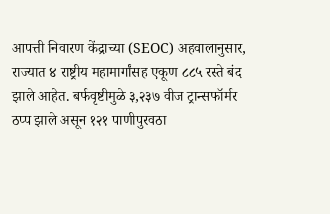आपत्ती निवारण केंद्राच्या (SEOC) अहवालानुसार, राज्यात ४ राष्ट्रीय महामार्गांसह एकूण ८८५ रस्ते बंद झाले आहेत. बर्फवृष्टीमुळे ३,२३७ वीज ट्रान्सफॉर्मर ठप्प झाले असून १२१ पाणीपुरवठा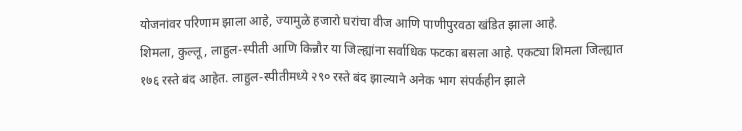योजनांवर परिणाम झाला आहे, ज्यामुळे हजारो घरांचा वीज आणि पाणीपुरवठा खंडित झाला आहे.
शिमला, कुल्लू, लाहुल-स्पीती आणि किन्नौर या जिल्ह्यांना सर्वाधिक फटका बसला आहे. एकट्या शिमला जिल्ह्यात १७६ रस्ते बंद आहेत. लाहुल-स्पीतीमध्ये २९० रस्ते बंद झाल्याने अनेक भाग संपर्कहीन झाले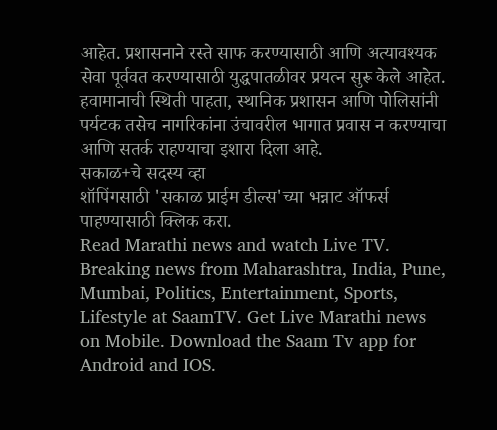आहेत. प्रशासनाने रस्ते साफ करण्यासाठी आणि अत्यावश्यक सेवा पूर्ववत करण्यासाठी युद्धपातळीवर प्रयत्न सुरू केले आहेत. हवामानाची स्थिती पाहता, स्थानिक प्रशासन आणि पोलिसांनी पर्यटक तसेच नागरिकांना उंचावरील भागात प्रवास न करण्याचा आणि सतर्क राहण्याचा इशारा दिला आहे.
सकाळ+चे सदस्य व्हा
शॉपिंगसाठी 'सकाळ प्राईम डील्स'च्या भन्नाट ऑफर्स पाहण्यासाठी क्लिक करा.
Read Marathi news and watch Live TV. Breaking news from Maharashtra, India, Pune, Mumbai, Politics, Entertainment, Sports, Lifestyle at SaamTV. Get Live Marathi news on Mobile. Download the Saam Tv app for Android and IOS.